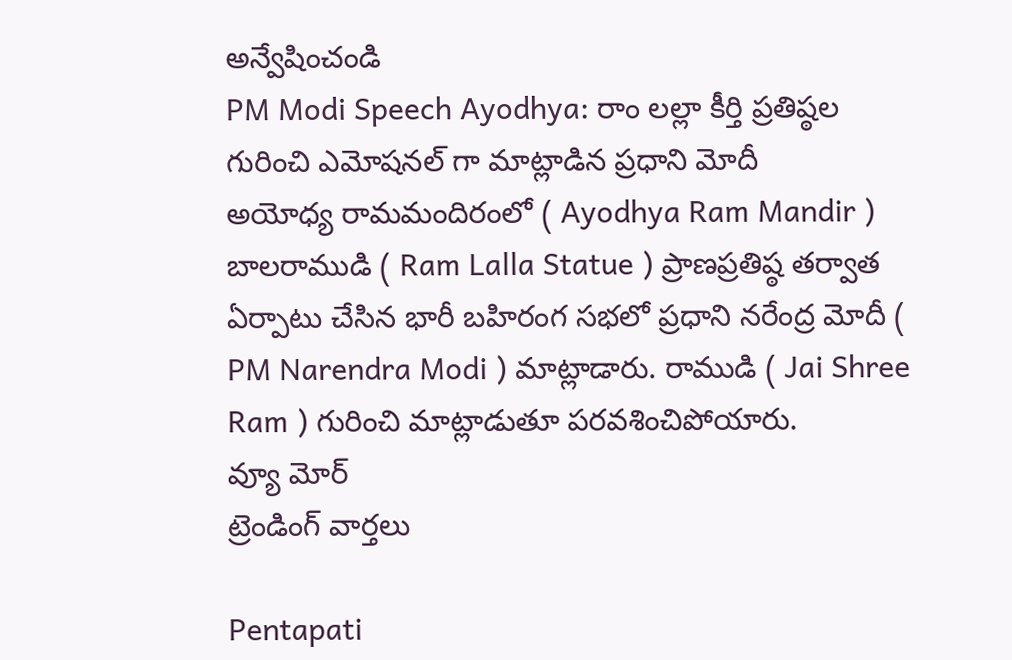అన్వేషించండి
PM Modi Speech Ayodhya: రాం లల్లా కీర్తి ప్రతిష్ఠల గురించి ఎమోషనల్ గా మాట్లాడిన ప్రధాని మోదీ
అయోధ్య రామమందిరంలో ( Ayodhya Ram Mandir ) బాలరాముడి ( Ram Lalla Statue ) ప్రాణప్రతిష్ఠ తర్వాత ఏర్పాటు చేసిన భారీ బహిరంగ సభలో ప్రధాని నరేంద్ర మోదీ ( PM Narendra Modi ) మాట్లాడారు. రాముడి ( Jai Shree Ram ) గురించి మాట్లాడుతూ పరవశించిపోయారు.
వ్యూ మోర్
ట్రెండింగ్ వార్తలు

Pentapati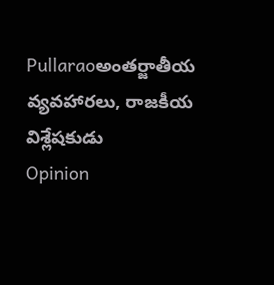Pullaraoఅంతర్జాతీయ వ్యవహారలు, రాజకీయ విశ్లేషకుడు
Opinion